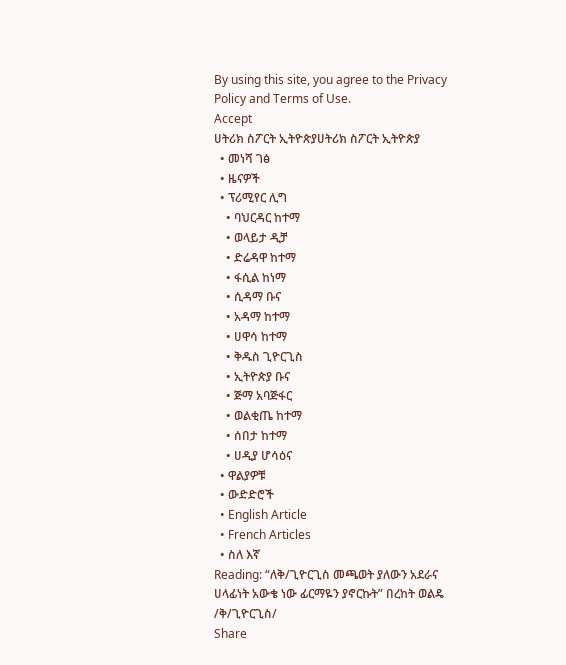By using this site, you agree to the Privacy Policy and Terms of Use.
Accept
ሀትሪክ ስፖርት ኢትዮጵያሀትሪክ ስፖርት ኢትዮጵያ
  • መነሻ ገፅ
  • ዜናዎች
  • ፕሪሚየር ሊግ
    • ባህርዳር ከተማ
    • ወላይታ ዲቻ
    • ድሬዳዋ ከተማ
    • ፋሲል ከነማ
    • ሲዳማ ቡና
    • አዳማ ከተማ
    • ሀዋሳ ከተማ
    • ቅዱስ ጊዮርጊስ
    • ኢትዮጵያ ቡና
    • ጅማ አባጅፋር
    • ወልቂጤ ከተማ
    • ሰበታ ከተማ
    • ሀዲያ ሆሳዕና
  • ዋልያዎቹ
  • ውድድሮች
  • English Article
  • French Articles
  • ስለ እኛ
Reading: “ለቅ/ጊዮርጊስ መጫወት ያለውን አደራና ሀላፊነት አውቄ ነው ፊርማዬን ያኖርኩት” በረከት ወልዴ /ቅ/ጊዮርጊስ/
Share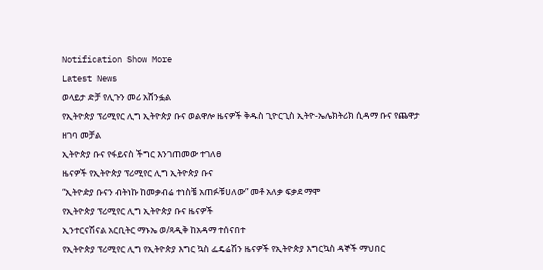Notification Show More
Latest News
ወላይታ ድቻ የሊጉን መሪ አሸንፏል
የኢትዮጵያ ፕሪሚየር ሊግ ኢትዮጵያ ቡና ወልዋሎ ዜናዎች ቅዱስ ጊዮርጊስ ኢትዮ-ኤሌክትሪክ ሲዳማ ቡና የጨዋታ ዘገባ መቻል
ኢትዮጵያ ቡና የፋይናስ ችግር እንገጠመው ተገለፀ
ዜናዎች የኢትዮጵያ ፕሪሚየር ሊግ ኢትዮጵያ ቡና
“ኢትዮዽያ ቡናን ብትነኩ ከመቃብሬ ተነስቼ አጠፉቹሀለው” መቶ አለቃ ፍቃደ ማሞ
የኢትዮጵያ ፕሪሚየር ሊግ ኢትዮጵያ ቡና ዜናዎች
ኢንተርናሽናል አርቢትር ማኑኤ ወ/ጻዲቅ ከአዳማ ተሰናበተ
የኢትዮጵያ ፕሪሚየር ሊግ የኢትዮጵያ እግር ኳስ ፌዴሬሽን ዜናዎች የኢትዮጵያ እግርኳስ ዳኞች ማህበር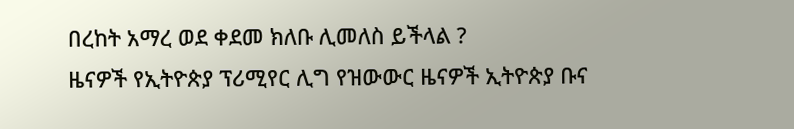በረከት አማረ ወደ ቀደመ ክለቡ ሊመለስ ይችላል ?
ዜናዎች የኢትዮጵያ ፕሪሚየር ሊግ የዝውውር ዜናዎች ኢትዮጵያ ቡና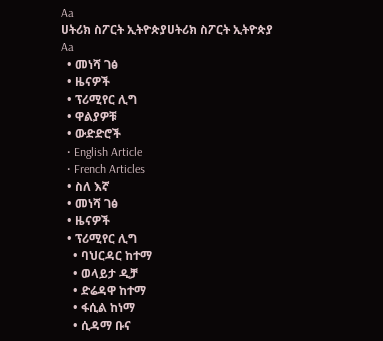Aa
ሀትሪክ ስፖርት ኢትዮጵያሀትሪክ ስፖርት ኢትዮጵያ
Aa
  • መነሻ ገፅ
  • ዜናዎች
  • ፕሪሚየር ሊግ
  • ዋልያዎቹ
  • ውድድሮች
  • English Article
  • French Articles
  • ስለ እኛ
  • መነሻ ገፅ
  • ዜናዎች
  • ፕሪሚየር ሊግ
    • ባህርዳር ከተማ
    • ወላይታ ዲቻ
    • ድሬዳዋ ከተማ
    • ፋሲል ከነማ
    • ሲዳማ ቡና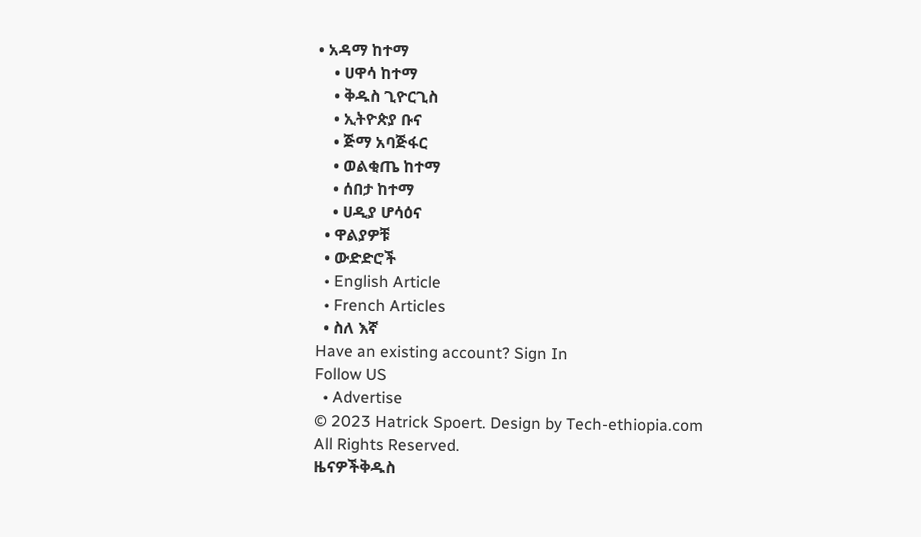• አዳማ ከተማ
    • ሀዋሳ ከተማ
    • ቅዱስ ጊዮርጊስ
    • ኢትዮጵያ ቡና
    • ጅማ አባጅፋር
    • ወልቂጤ ከተማ
    • ሰበታ ከተማ
    • ሀዲያ ሆሳዕና
  • ዋልያዎቹ
  • ውድድሮች
  • English Article
  • French Articles
  • ስለ እኛ
Have an existing account? Sign In
Follow US
  • Advertise
© 2023 Hatrick Spoert. Design by Tech-ethiopia.com All Rights Reserved.
ዜናዎችቅዱስ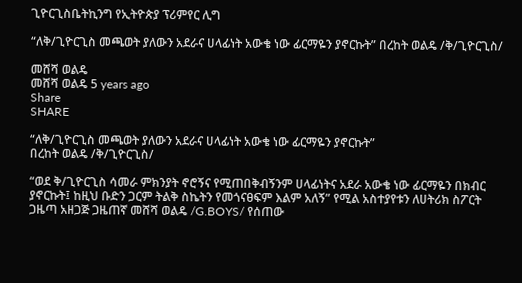ጊዮርጊስቤትኪንግ የኢትዮጵያ ፕሪምየር ሊግ

“ለቅ/ጊዮርጊስ መጫወት ያለውን አደራና ሀላፊነት አውቄ ነው ፊርማዬን ያኖርኩት” በረከት ወልዴ /ቅ/ጊዮርጊስ/

መሸሻ ወልዴ
መሸሻ ወልዴ 5 years ago
Share
SHARE

“ለቅ/ጊዮርጊስ መጫወት ያለውን አደራና ሀላፊነት አውቄ ነው ፊርማዬን ያኖርኩት”
በረከት ወልዴ /ቅ/ጊዮርጊስ/

“ወደ ቅ/ጊዮርጊስ ሳመራ ምክንያት ኖሮኝና የሚጠበቅብኝንም ሀላፊነትና አደራ አውቄ ነው ፊርማዬን በክብር ያኖርኩት፤ ከዚህ ቡድን ጋርም ትልቅ ስኬትን የመጎናፀፍም እልም አለኝ” የሚል አስተያየቱን ለሀትሪክ ስፖርት ጋዜጣ አዘጋጅ ጋዜጠኛ መሸሻ ወልዴ /G.BOYS/ የሰጠው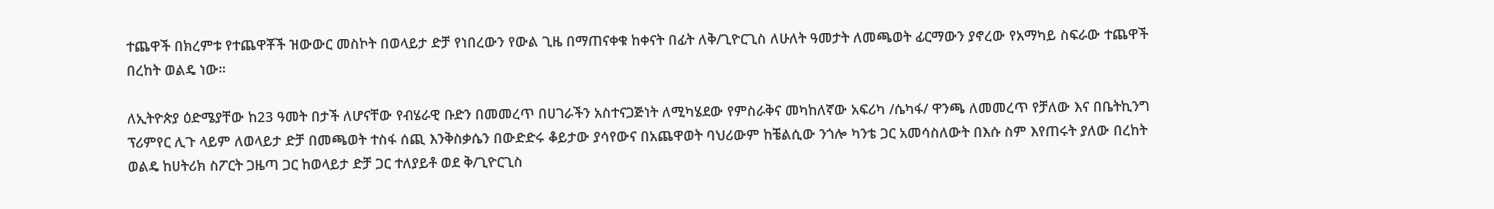ተጨዋች በክረምቱ የተጨዋቾች ዝውውር መስኮት በወላይታ ድቻ የነበረውን የውል ጊዜ በማጠናቀቁ ከቀናት በፊት ለቅ/ጊዮርጊስ ለሁለት ዓመታት ለመጫወት ፊርማውን ያኖረው የአማካይ ስፍራው ተጨዋች በረከት ወልዴ ነው።

ለኢትዮጵያ ዕድሜያቸው ከ23 ዓመት በታች ለሆናቸው የብሄራዊ ቡድን በመመረጥ በሀገራችን አስተናጋጅነት ለሚካሄደው የምስራቅና መካከለኛው አፍሪካ /ሴካፋ/ ዋንጫ ለመመረጥ የቻለው እና በቤትኪንግ ፕሪምየር ሊጉ ላይም ለወላይታ ድቻ በመጫወት ተስፋ ሰጪ እንቅስቃሴን በውድድሩ ቆይታው ያሳየውና በአጨዋወት ባህሪውም ከቼልሲው ንጎሎ ካንቴ ጋር አመሳስለውት በእሱ ስም እየጠሩት ያለው በረከት ወልዴ ከሀትሪክ ስፖርት ጋዜጣ ጋር ከወላይታ ድቻ ጋር ተለያይቶ ወደ ቅ/ጊዮርጊስ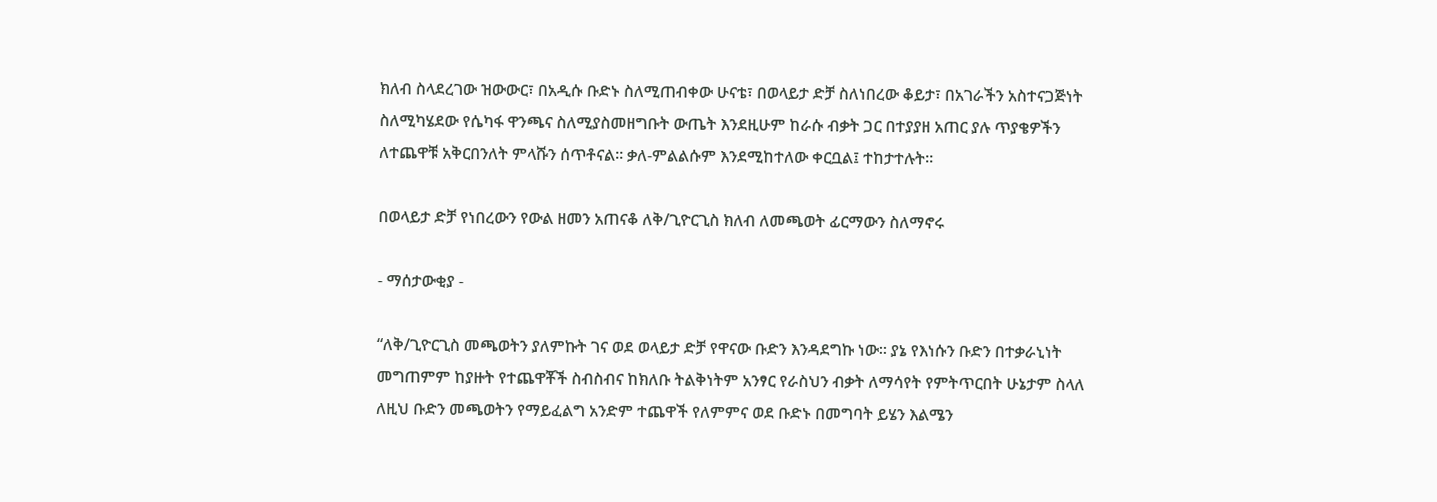ክለብ ስላደረገው ዝውውር፣ በአዲሱ ቡድኑ ስለሚጠብቀው ሁናቴ፣ በወላይታ ድቻ ስለነበረው ቆይታ፣ በአገራችን አስተናጋጅነት ስለሚካሄደው የሴካፋ ዋንጫና ስለሚያስመዘግቡት ውጤት እንደዚሁም ከራሱ ብቃት ጋር በተያያዘ አጠር ያሉ ጥያቄዎችን ለተጨዋቹ አቅርበንለት ምላሹን ሰጥቶናል። ቃለ-ምልልሱም እንደሚከተለው ቀርቧል፤ ተከታተሉት።

በወላይታ ድቻ የነበረውን የውል ዘመን አጠናቆ ለቅ/ጊዮርጊስ ክለብ ለመጫወት ፊርማውን ስለማኖሩ

- ማሰታውቂያ -

“ለቅ/ጊዮርጊስ መጫወትን ያለምኩት ገና ወደ ወላይታ ድቻ የዋናው ቡድን እንዳደግኩ ነው። ያኔ የእነሱን ቡድን በተቃራኒነት መግጠምም ከያዙት የተጨዋቾች ስብስብና ከክለቡ ትልቅነትም አንፃር የራስህን ብቃት ለማሳየት የምትጥርበት ሁኔታም ስላለ ለዚህ ቡድን መጫወትን የማይፈልግ አንድም ተጨዋች የለምምና ወደ ቡድኑ በመግባት ይሄን እልሜን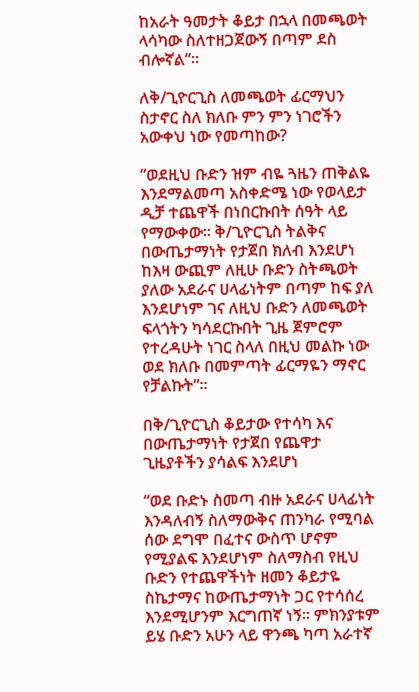ከአራት ዓመታት ቆይታ በኋላ በመጫወት ላሳካው ስለተዘጋጀውኝ በጣም ደስ ብሎኛል”።

ለቅ/ጊዮርጊስ ለመጫወት ፊርማህን ስታኖር ስለ ክለቡ ምን ምን ነገሮችን አውቀህ ነው የመጣከው?

“ወደዚህ ቡድን ዝም ብዬ ጓዜን ጠቅልዬ እንደማልመጣ አስቀድሜ ነው የወላይታ ዲቻ ተጨዋች በነበርኩበት ሰዓት ላይ የማውቀው። ቅ/ጊዮርጊስ ትልቅና በውጤታማነት የታጀበ ክለብ እንደሆነ ከእዛ ውጪም ለዚሁ ቡድን ስትጫወት ያለው አደራና ሀላፊነትም በጣም ከፍ ያለ እንደሆነም ገና ለዚህ ቡድን ለመጫወት ፍላጎትን ካሳደርኩበት ጊዜ ጀምሮም የተረዳሁት ነገር ስላለ በዚህ መልኩ ነው ወደ ክለቡ በመምጣት ፊርማዬን ማኖር የቻልኩት”።

በቅ/ጊዮርጊስ ቆይታው የተሳካ እና በውጤታማነት የታጀበ የጨዋታ ጊዜያቶችን ያሳልፍ እንደሆነ

“ወደ ቡድኑ ስመጣ ብዙ አደራና ሀላፊነት እንዳለብኝ ስለማውቅና ጠንካራ የሚባል ሰው ደግሞ በፈተና ውስጥ ሆኖም የሚያልፍ እንደሆነም ስለማስብ የዚህ ቡድን የተጨዋችነት ዘመን ቆይታዬ ስኬታማና ከውጤታማነት ጋር የተሳሰረ እንደሚሆንም እርግጠኛ ነኝ። ምክንያቱም ይሄ ቡድን አሁን ላይ ዋንጫ ካጣ አራተኛ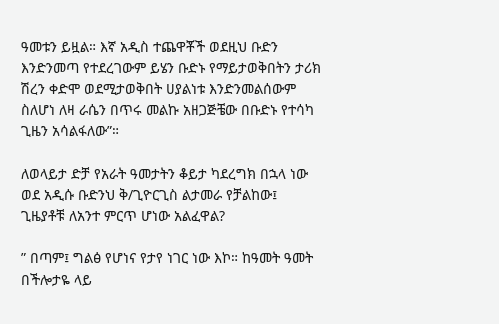ዓመቱን ይዟል። እኛ አዲስ ተጨዋቾች ወደዚህ ቡድን እንድንመጣ የተደረገውም ይሄን ቡድኑ የማይታወቅበትን ታሪክ ሽረን ቀድሞ ወደሚታወቅበት ሀያልነቱ እንድንመልሰውም ስለሆነ ለዛ ራሴን በጥሩ መልኩ አዘጋጅቼው በቡድኑ የተሳካ ጊዜን አሳልፋለው”።

ለወላይታ ድቻ የአራት ዓመታትን ቆይታ ካደረግክ በኋላ ነው ወደ አዲሱ ቡድንህ ቅ/ጊዮርጊስ ልታመራ የቻልከው፤ ጊዜያቶቹ ለአንተ ምርጥ ሆነው አልፈዋል?

” በጣም፤ ግልፅ የሆነና የታየ ነገር ነው እኮ። ከዓመት ዓመት በችሎታዬ ላይ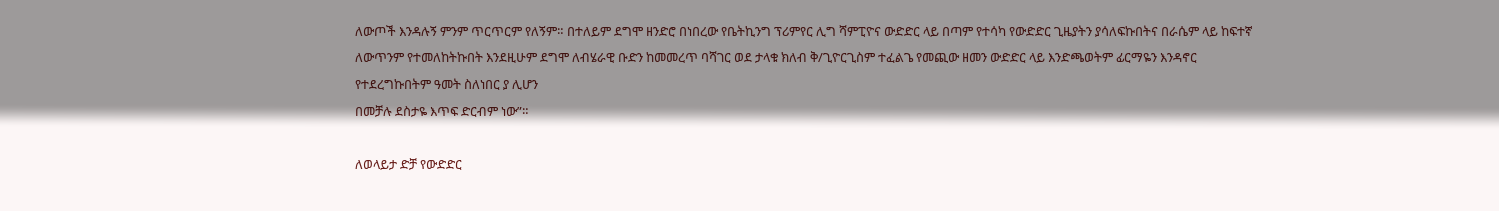ለውጦች እንዳሉኝ ምንም ጥርጥርም የለኝም። በተለይም ደግሞ ዘንድሮ በነበረው የቤትኪንግ ፕሪምየር ሊግ ሻምፒዮና ውድድር ላይ በጣም የተሳካ የውድድር ጊዜያትን ያሳለፍኩበትና በራሴም ላይ ከፍተኛ ለውጥንም የተመለከትኩበት እንደዚሁም ደግሞ ለብሄራዊ ቡድን ከመመረጥ ባሻገር ወደ ታላቁ ክለብ ቅ/ጊዮርጊስም ተፈልጌ የመጪው ዘመን ውድድር ላይ እንድጫወትም ፊርማዬን እንዳኖር የተደረግኩበትም ዓመት ስለነበር ያ ሊሆን
በመቻሉ ደስታዬ እጥፍ ድርብም ነው”።

ለወላይታ ድቻ የውድድር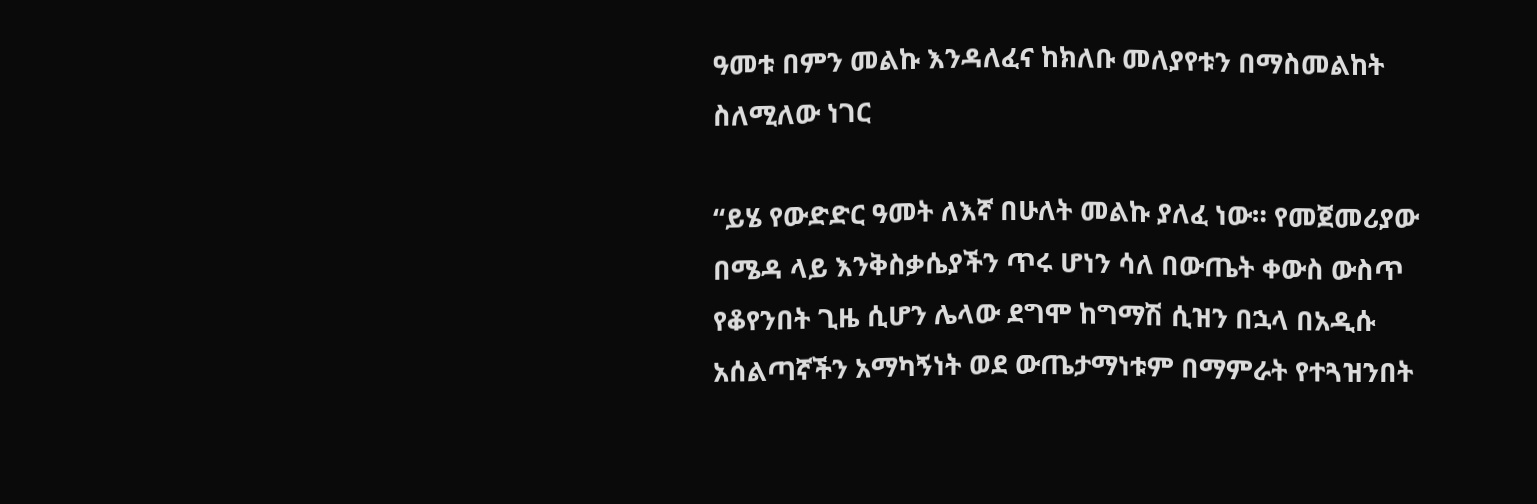ዓመቱ በምን መልኩ እንዳለፈና ከክለቡ መለያየቱን በማስመልከት ስለሚለው ነገር

“ይሄ የውድድር ዓመት ለእኛ በሁለት መልኩ ያለፈ ነው። የመጀመሪያው በሜዳ ላይ እንቅስቃሴያችን ጥሩ ሆነን ሳለ በውጤት ቀውስ ውስጥ የቆየንበት ጊዜ ሲሆን ሌላው ደግሞ ከግማሽ ሲዝን በኋላ በአዲሱ አሰልጣኛችን አማካኝነት ወደ ውጤታማነቱም በማምራት የተጓዝንበት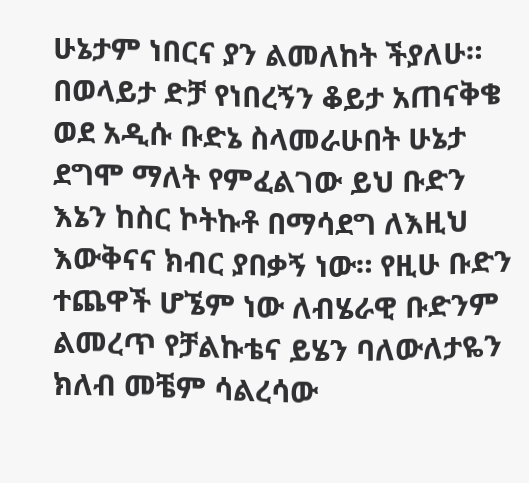ሁኔታም ነበርና ያን ልመለከት ችያለሁ።
በወላይታ ድቻ የነበረኝን ቆይታ አጠናቅቄ ወደ አዲሱ ቡድኔ ስላመራሁበት ሁኔታ ደግሞ ማለት የምፈልገው ይህ ቡድን እኔን ከስር ኮትኩቶ በማሳደግ ለእዚህ እውቅናና ክብር ያበቃኝ ነው። የዚሁ ቡድን ተጨዋች ሆኜም ነው ለብሄራዊ ቡድንም ልመረጥ የቻልኩቴና ይሄን ባለውለታዬን ክለብ መቼም ሳልረሳው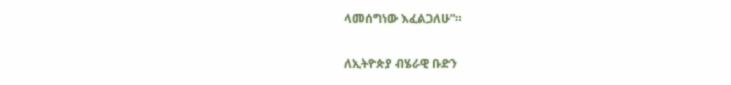ላመሰግነው እፈልጋለሁ”።

ለኢትዮጵያ ብሄራዊ ቡድን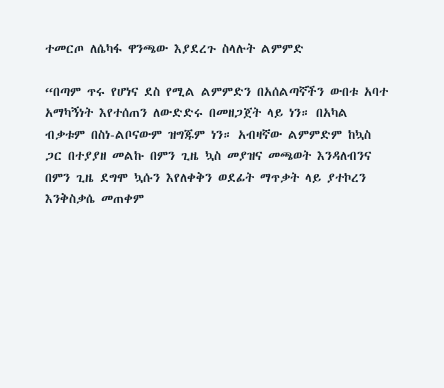ተመርጦ ለሴካፋ ዋንጫው እያደረጉ ስላሉት ልምምድ

“በጣም ጥሩ የሆነና ደስ የሚል ልምምድን በአሰልጣኛችን ውበቱ አባተ አማካኝነት እየተሰጠን ለውድድሩ በመዘጋጀት ላይ ነን። በአካል ብቃቱም በስነ-ልቦናውም ዝግጁም ነን። አብዛኛው ልምምድም ከኳስ ጋር በተያያዘ መልኩ በምን ጊዜ ኳስ መያዝና መጫወት እንዳለብንና በምን ጊዜ ደግሞ ኳሱን እየለቀቅን ወደፊት ማጥቃት ላይ ያተኮረን እንቅስቃሴ መጠቀም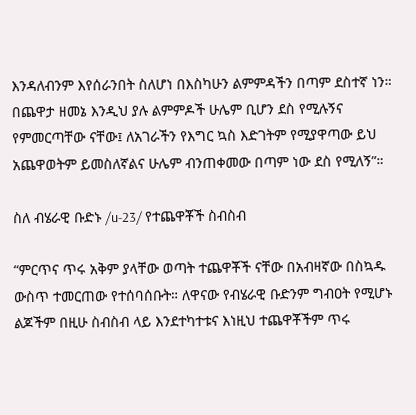እንዳለብንም እየሰራንበት ስለሆነ በእስካሁን ልምምዳችን በጣም ደስተኛ ነን። በጨዋታ ዘመኔ እንዲህ ያሉ ልምምዶች ሁሌም ቢሆን ደስ የሚሉኝና የምመርጣቸው ናቸው፤ ለአገራችን የእግር ኳስ እድገትም የሚያዋጣው ይህ አጨዋወትም ይመስለኛልና ሁሌም ብንጠቀመው በጣም ነው ደስ የሚለኝ”።

ስለ ብሄራዊ ቡድኑ /u-23/ የተጨዋቾች ስብስብ

“ምርጥና ጥሩ አቅም ያላቸው ወጣት ተጨዋቾች ናቸው በአብዛኛው በስኳዱ ውስጥ ተመርጠው የተሰባሰቡት። ለዋናው የብሄራዊ ቡድንም ግብዐት የሚሆኑ ልጆችም በዚሁ ስብስብ ላይ እንደተካተቱና እነዚህ ተጨዋቾችም ጥሩ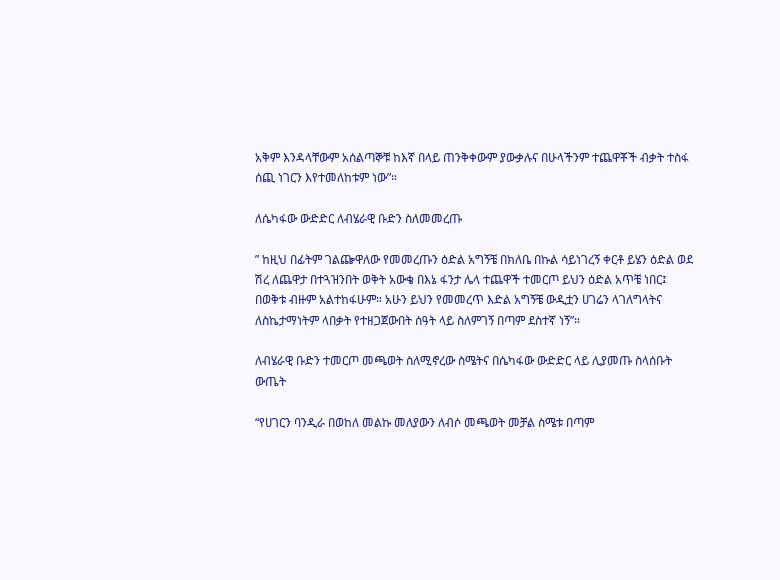አቅም እንዳላቸውም አሰልጣኞቹ ከእኛ በላይ ጠንቅቀውም ያውቃሉና በሁላችንም ተጨዋቾች ብቃት ተስፋ ሰጪ ነገርን እየተመለከቱም ነው”።

ለሴካፋው ውድድር ለብሄራዊ ቡድን ስለመመረጡ

” ከዚህ በፊትም ገልጬዋለው የመመረጡን ዕድል አግኝቼ በክለቤ በኩል ሳይነገረኝ ቀርቶ ይሄን ዕድል ወደ ሽረ ለጨዋታ በተጓዝንበት ወቅት አውቄ በእኔ ፋንታ ሌላ ተጨዋች ተመርጦ ይህን ዕድል አጥቼ ነበር፤ በወቅቱ ብዙም አልተከፋሁም። አሁን ይህን የመመረጥ እድል አግኝቼ ውዲቷን ሀገሬን ላገለግላትና ለስኬታማነትም ላበቃት የተዘጋጀውበት ሰዓት ላይ ስለምገኝ በጣም ደስተኛ ነኝ”።

ለብሄራዊ ቡድን ተመርጦ መጫወት ስለሚኖረው ስሜትና በሴካፋው ውድድር ላይ ሊያመጡ ስላሰቡት ውጤት

“የሀገርን ባንዲራ በወከለ መልኩ መለያውን ለብሶ መጫወት መቻል ስሜቱ በጣም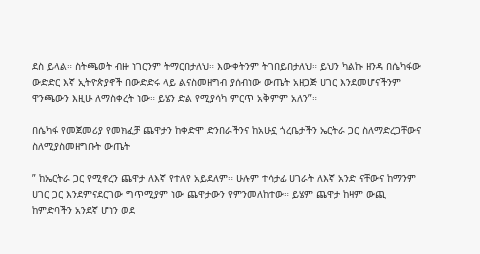ደስ ይላል። ስትጫወት ብዙ ነገርንም ትማርበታለህ። እውቀትንም ትገበይበታለህ። ይህን ካልኩ ዘንዳ በሴካፋው ውድድር እኛ ኢትዮጵያኖች በውድድሩ ላይ ልናስመዘግብ ያሰብነው ውጤት አዘጋጅ ሀገር እንደመሆናችንም ዋንጫውን እዚሁ ለማስቀረት ነው። ይሄን ድል የሚያሳካ ምርጥ አቅምም አለን”።

በሴካፋ የመጀመሪያ የመክፈቻ ጨዋታን ከቀድሞ ድንበራችንና ከአሁኗ ጎረቤታችን ኤርትራ ጋር ስለማድረጋቸውና ስለሚያስመዘግቡት ውጤት

” ከኤርትራ ጋር የሚኖረን ጨዋታ ለእኛ የተለየ አይደለም። ሁሉም ተሳታፊ ሀገራት ለእኛ አንድ ናቸውና ከማንም ሀገር ጋር እንደምናደርገው ግጥሚያም ነው ጨዋታውን የምንመለከተው። ይሄም ጨዋታ ከዛም ውጪ ከምድባችን አንደኛ ሆነን ወደ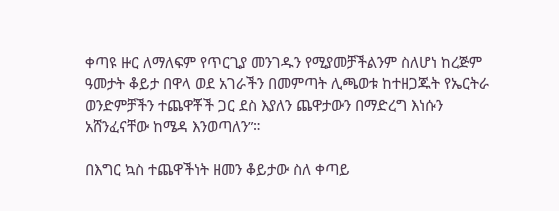ቀጣዩ ዙር ለማለፍም የጥርጊያ መንገዱን የሚያመቻችልንም ስለሆነ ከረጅም ዓመታት ቆይታ በዋላ ወደ አገራችን በመምጣት ሊጫወቱ ከተዘጋጁት የኤርትራ ወንድምቻችን ተጨዋቾች ጋር ደስ እያለን ጨዋታውን በማድረግ እነሱን አሸንፈናቸው ከሜዳ እንወጣለን”።

በእግር ኳስ ተጨዋችነት ዘመን ቆይታው ስለ ቀጣይ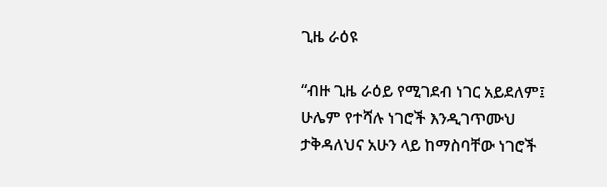ጊዜ ራዕዩ

“ብዙ ጊዜ ራዕይ የሚገደብ ነገር አይደለም፤ ሁሌም የተሻሉ ነገሮች እንዲገጥሙህ ታቅዳለህና አሁን ላይ ከማስባቸው ነገሮች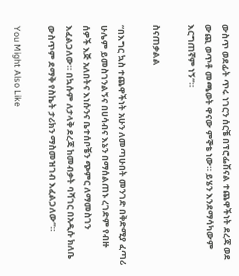ውስጥ ወደፊት ጥሩ ነገርን ሰርቼ በፕሮፌሽናል ተጨዋችነት ደረጃ ወደ ውጪ ወጥቶ መጫወት ዋናው ምኞቴ ነው። ይሄን እንደማሳካውም እርግጠኛም ነኝ”።

ስናጠቃልል

“በእግር ኳስ ተጨዋችነት አሁን ለመጣሁበት መንገድ በቅድሚያ ፈጣሪ ሁሌም ይመስገንልኝና በሀሳብና እኔን በማሰልጠኑ ረገድም የብዙ ሰዎች እጅ አለበትና እነሱንና ቤተሰቦቼን ጭምር ለማመስገን እፈልጋለው። በኳሱም ለታላቅ ደረጃ ከመብቃት ባሻገር በአዲሱ ክለቤ ውስጥም ደማቅ የስኬት ታሪክን ማስመዝገብ እፈልጋለው”።

You Might Also Like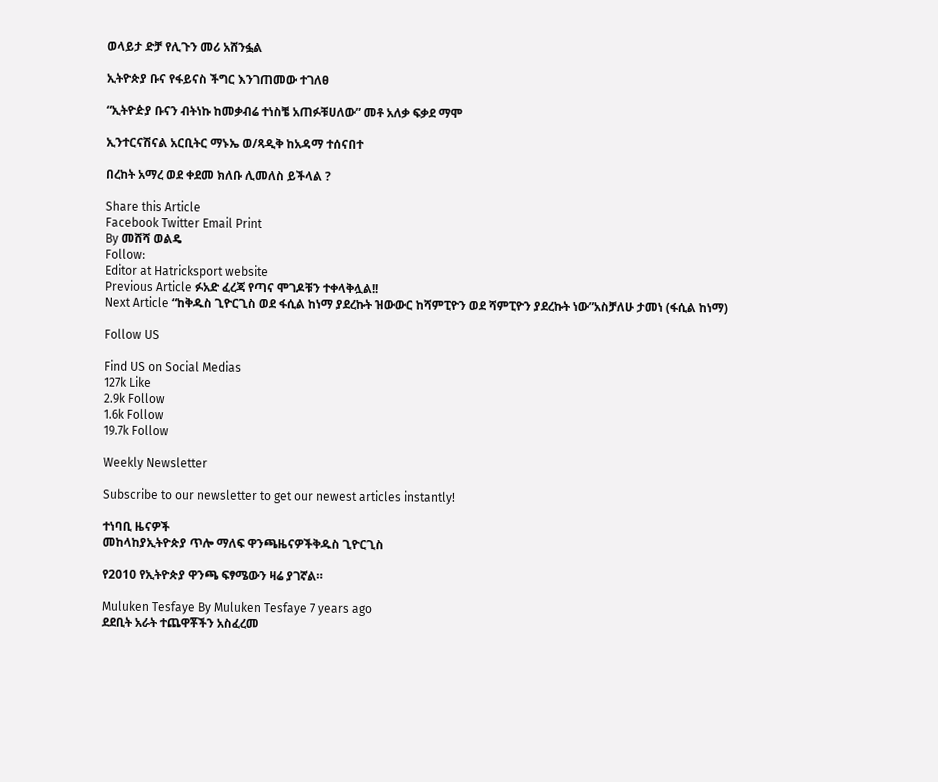ወላይታ ድቻ የሊጉን መሪ አሸንፏል

ኢትዮጵያ ቡና የፋይናስ ችግር እንገጠመው ተገለፀ

“ኢትዮዽያ ቡናን ብትነኩ ከመቃብሬ ተነስቼ አጠፉቹሀለው” መቶ አለቃ ፍቃደ ማሞ

ኢንተርናሽናል አርቢትር ማኑኤ ወ/ጻዲቅ ከአዳማ ተሰናበተ

በረከት አማረ ወደ ቀደመ ክለቡ ሊመለስ ይችላል ?

Share this Article
Facebook Twitter Email Print
By መሸሻ ወልዴ
Follow:
Editor at Hatricksport website
Previous Article ፉአድ ፈረጃ የጣና ሞገዶቹን ተቀላቅሏል!!
Next Article “ከቅዱስ ጊዮርጊስ ወደ ፋሲል ከነማ ያደረኩት ዝውውር ከሻምፒዮን ወደ ሻምፒዮን ያደረኩት ነው”አስቻለሁ ታመነ (ፋሲል ከነማ)

Follow US

Find US on Social Medias
127k Like
2.9k Follow
1.6k Follow
19.7k Follow

Weekly Newsletter

Subscribe to our newsletter to get our newest articles instantly!

ተነባቢ ዜናዎች
መከላከያኢትዮጵያ ጥሎ ማለፍ ዋንጫዜናዎችቅዱስ ጊዮርጊስ

የ2010 የኢትዮጵያ ዋንጫ ፍፃሜውን ዛሬ ያገኛል።

Muluken Tesfaye By Muluken Tesfaye 7 years ago
ደደቢት አራት ተጨዋቾችን አስፈረመ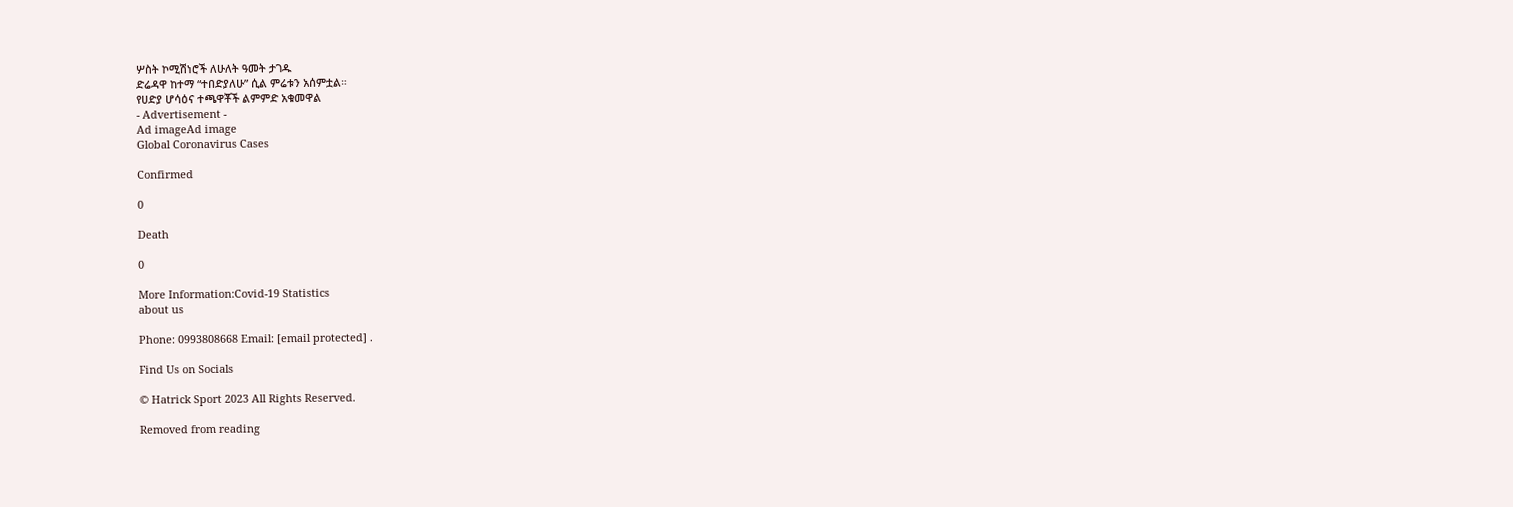ሦስት ኮሚሽነሮች ለሁለት ዓመት ታገዱ
ድሬዳዋ ከተማ “ተበድያለሁ” ሲል ምሬቱን አሰምቷል።
የሀድያ ሆሳዕና ተጫዋቾች ልምምድ አቁመዋል
- Advertisement -
Ad imageAd image
Global Coronavirus Cases

Confirmed

0

Death

0

More Information:Covid-19 Statistics
about us

Phone: 0993808668 Email: [email protected] .

Find Us on Socials

© Hatrick Sport 2023 All Rights Reserved.

Removed from reading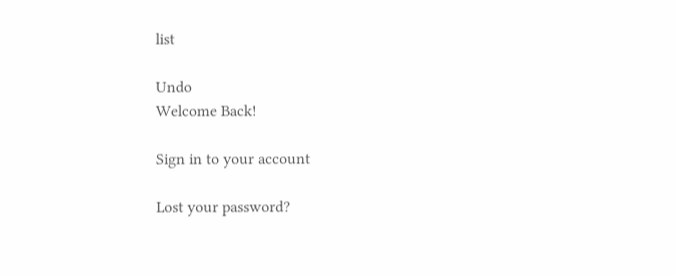list

Undo
Welcome Back!

Sign in to your account

Lost your password?